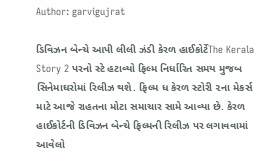Author: garvigujrat

ડિવિઝન બેન્ચે આપી લીલી ઝંડી કેરળ હાઈકોર્ટેThe Kerala Story 2 પરનો સ્ટે હટાવ્યો ફિલ્મ નિર્ધારિત સમય મુજબ સિનેમાઘરોમાં રિલીઝ થશે. ફિલ્મ ધ કેરળ સ્ટોરી ૨ના મેકર્સ માટે આજે રાહતના મોટા સમાચાર સામે આવ્યા છે. કેરળ હાઈકોર્ટની ડિવિઝન બેન્ચે ફિલ્મની રિલીઝ પર લગાવવામાં આવેલો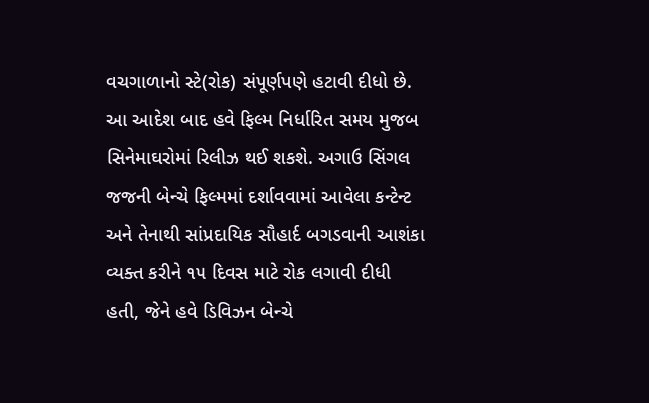વચગાળાનો સ્ટે(રોક) સંપૂર્ણપણે હટાવી દીધો છે. આ આદેશ બાદ હવે ફિલ્મ નિર્ધારિત સમય મુજબ સિનેમાઘરોમાં રિલીઝ થઈ શકશે. અગાઉ સિંગલ જજની બેન્ચે ફિલ્મમાં દર્શાવવામાં આવેલા કન્ટેન્ટ અને તેનાથી સાંપ્રદાયિક સૌહાર્દ બગડવાની આશંકા વ્યક્ત કરીને ૧૫ દિવસ માટે રોક લગાવી દીધી હતી, જેને હવે ડિવિઝન બેન્ચે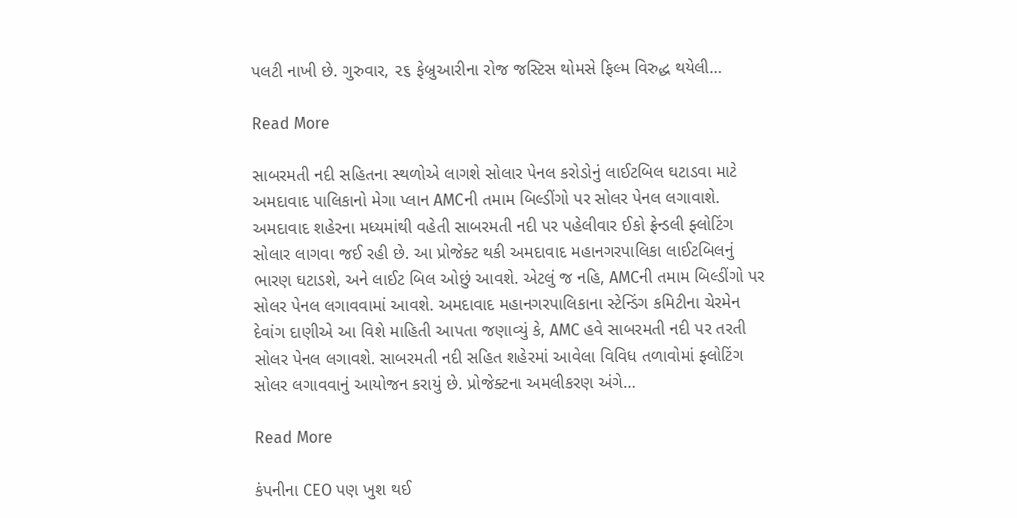પલટી નાખી છે. ગુરુવાર, ૨૬ ફેબ્રુઆરીના રોજ જસ્ટિસ થોમસે ફિલ્મ વિરુદ્ધ થયેલી…

Read More

સાબરમતી નદી સહિતના સ્થળોએ લાગશે સોલાર પેનલ કરોડોનું લાઈટબિલ ઘટાડવા માટે અમદાવાદ પાલિકાનો મેગા પ્લાન AMCની તમામ બિલ્ડીંગો પર સોલર પેનલ લગાવાશે. અમદાવાદ શહેરના મધ્યમાંથી વહેતી સાબરમતી નદી પર પહેલીવાર ઈકો ફ્રેન્ડલી ફ્લોટિંગ સોલાર લાગવા જઈ રહી છે. આ પ્રોજેક્ટ થકી અમદાવાદ મહાનગરપાલિકા લાઈટબિલનું ભારણ ઘટાડશે, અને લાઈટ બિલ ઓછું આવશે. એટલું જ નહિ, AMCની તમામ બિલ્ડીંગો પર સોલર પેનલ લગાવવામાં આવશે. અમદાવાદ મહાનગરપાલિકાના સ્ટેન્ડિંગ કમિટીના ચેરમેન દેવાંગ દાણીએ આ વિશે માહિતી આપતા જણાવ્યું કે, AMC હવે સાબરમતી નદી પર તરતી સોલર પેનલ લગાવશે. સાબરમતી નદી સહિત શહેરમાં આવેલા વિવિધ તળાવોમાં ફ્લોટિંગ સોલર લગાવવાનું આયોજન કરાયું છે. પ્રોજેક્ટના અમલીકરણ અંગે…

Read More

કંપનીના CEO પણ ખુશ થઈ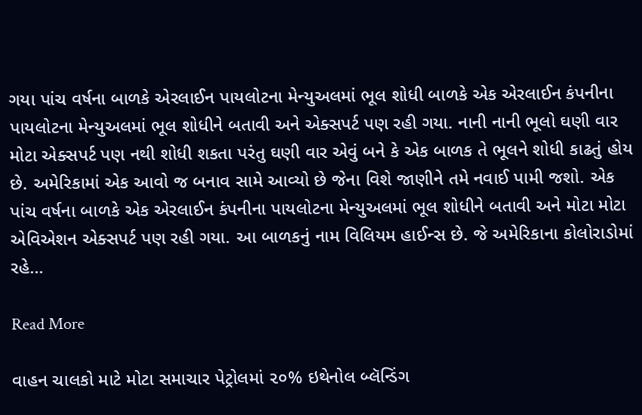ગયા પાંચ વર્ષના બાળકે એરલાઈન પાયલોટના મેન્યુઅલમાં ભૂલ શોધી બાળકે એક એરલાઈન કંપનીના પાયલોટના મેન્યુઅલમાં ભૂલ શોધીને બતાવી અને એક્સપર્ટ પણ રહી ગયા. નાની નાની ભૂલો ઘણી વાર મોટા એક્સપર્ટ પણ નથી શોધી શકતા પરંતુ ઘણી વાર એવું બને કે એક બાળક તે ભૂલને શોધી કાઢતું હોય છે. અમેરિકામાં એક આવો જ બનાવ સામે આવ્યો છે જેના વિશે જાણીને તમે નવાઈ પામી જશો. એક પાંચ વર્ષના બાળકે એક એરલાઈન કંપનીના પાયલોટના મેન્યુઅલમાં ભૂલ શોધીને બતાવી અને મોટા મોટા એવિએશન એક્સપર્ટ પણ રહી ગયા. આ બાળકનું નામ વિલિયમ હાઈન્સ છે. જે અમેરિકાના કોલોરાડોમાં રહે…

Read More

વાહન ચાલકો માટે મોટા સમાચાર પેટ્રોલમાં ૨૦% ઇથેનોલ બ્લૅન્ડિંગ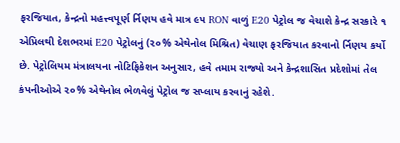ફરજિયાત, કેન્દ્રનો મહત્ત્વપૂર્ણ ર્નિણય હવે માત્ર ૯૫ RON વાળું E20 પેટ્રોલ જ વેચાશે કેન્દ્ર સરકારે ૧ એપ્રિલથી દેશભરમાં E20 પેટ્રોલનું (૨૦% એથેનોલ મિશ્રિત) વેચાણ ફરજિયાત કરવાનો ર્નિણય કર્યો છે. પેટ્રોલિયમ મંત્રાલયના નોટિફિકેશન અનુસાર, હવે તમામ રાજ્યો અને કેન્દ્રશાસિત પ્રદેશોમાં તેલ કંપનીઓએ ૨૦% એથેનોલ ભેળવેલું પેટ્રોલ જ સપ્લાય કરવાનું રહેશે.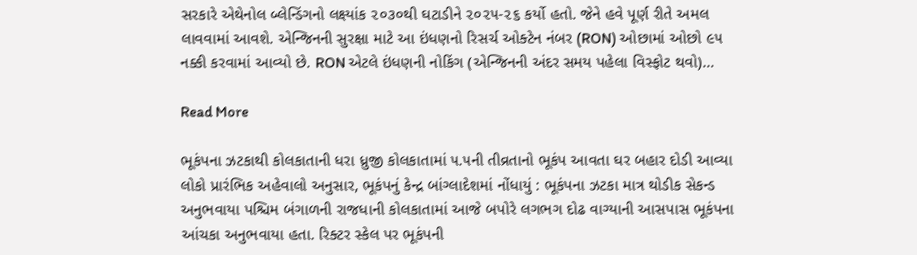સરકારે એથેનોલ બ્લેન્ડિંગનો લક્ષ્યાંક ૨૦૩૦થી ઘટાડીને ૨૦૨૫-૨૬ કર્યો હતો. જેને હવે પૂર્ણ રીતે અમલ લાવવામાં આવશે. એન્જિનની સુરક્ષા માટે આ ઇંધણનો રિસર્ચ ઓક્ટેન નંબર (RON) ઓછામાં ઓછો ૯૫ નક્કી કરવામાં આવ્યો છે. RON એટલે ઇંધણની નોકિંગ (એન્જિનની અંદર સમય પહેલા વિસ્ફોટ થવો)…

Read More

ભૂકંપના ઝટકાથી કોલકાતાની ધરા ધ્રુજી કોલકાતામાં ૫.૫ની તીવ્રતાનો ભૂકંપ આવતા ઘર બહાર દોડી આવ્યા લોકો પ્રારંભિક અહેવાલો અનુસાર, ભૂકંપનું કેન્દ્ર બાંગ્લાદેશમાં નોંધાયું : ભૂકંપના ઝટકા માત્ર થોડીક સેકન્ડ અનુભવાયા પશ્ચિમ બંગાળની રાજધાની કોલકાતામાં આજે બપોરે લગભગ દોઢ વાગ્યાની આસપાસ ભૂકંપના આંચકા અનુભવાયા હતા. રિક્ટર સ્કેલ પર ભૂકંપની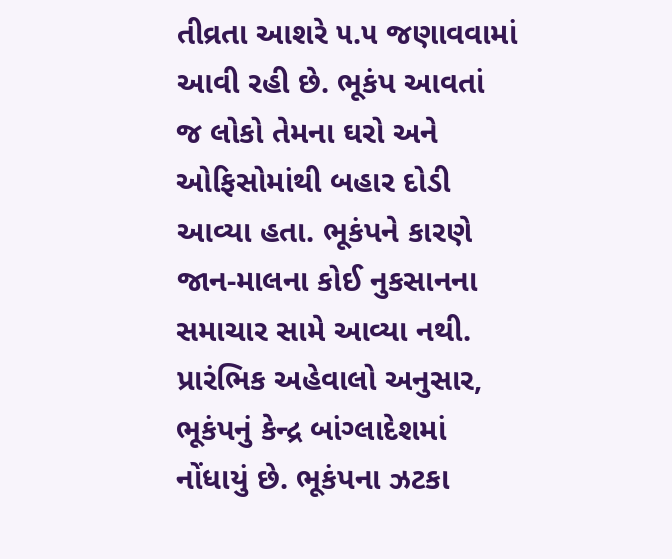તીવ્રતા આશરે ૫.૫ જણાવવામાં આવી રહી છે. ભૂકંપ આવતાં જ લોકો તેમના ઘરો અને ઓફિસોમાંથી બહાર દોડી આવ્યા હતા. ભૂકંપને કારણે જાન-માલના કોઈ નુકસાનના સમાચાર સામે આવ્યા નથી. પ્રારંભિક અહેવાલો અનુસાર, ભૂકંપનું કેન્દ્ર બાંગ્લાદેશમાં નોંધાયું છે. ભૂકંપના ઝટકા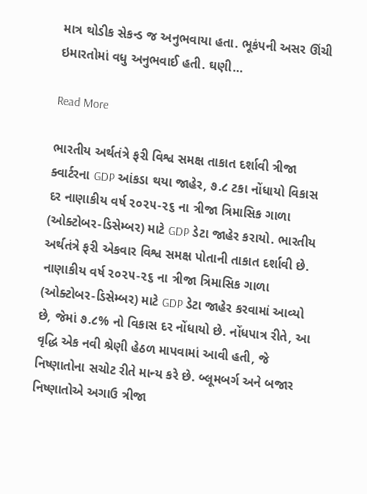માત્ર થોડીક સેકન્ડ જ અનુભવાયા હતા. ભૂકંપની અસર ઊંચી ઇમારતોમાં વધુ અનુભવાઈ હતી. ઘણી…

Read More

ભારતીય અર્થતંત્રે ફરી વિશ્વ સમક્ષ તાકાત દર્શાવી ત્રીજા ક્વાર્ટરના GDP આંકડા થયા જાહેર, ૭.૮ ટકા નોંધાયો વિકાસ દર નાણાકીય વર્ષ ૨૦૨૫-૨૬ ના ત્રીજા ત્રિમાસિક ગાળા (ઓક્ટોબર-ડિસેમ્બર) માટે GDP ડેટા જાહેર કરાયો. ભારતીય અર્થતંત્રે ફરી એકવાર વિશ્વ સમક્ષ પોતાની તાકાત દર્શાવી છે. નાણાકીય વર્ષ ૨૦૨૫-૨૬ ના ત્રીજા ત્રિમાસિક ગાળા (ઓક્ટોબર-ડિસેમ્બર) માટે GDP ડેટા જાહેર કરવામાં આવ્યો છે, જેમાં ૭.૮% નો વિકાસ દર નોંધાયો છે. નોંધપાત્ર રીતે, આ વૃદ્ધિ એક નવી શ્રેણી હેઠળ માપવામાં આવી હતી, જે નિષ્ણાતોના સચોટ રીતે માન્ય કરે છે. બ્લૂમબર્ગ અને બજાર નિષ્ણાતોએ અગાઉ ત્રીજા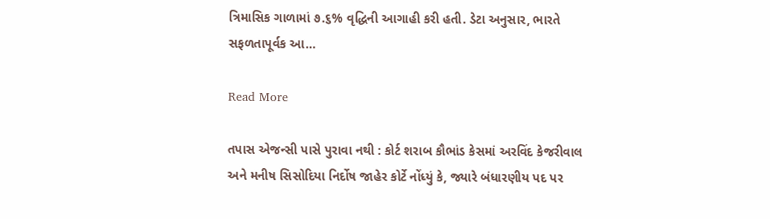ત્રિમાસિક ગાળામાં ૭.૬% વૃદ્ધિની આગાહી કરી હતી. ડેટા અનુસાર, ભારતે સફળતાપૂર્વક આ…

Read More

તપાસ એજન્સી પાસે પુરાવા નથી : કોર્ટ શરાબ કૌભાંડ કેસમાં અરવિંદ કેજરીવાલ અને મનીષ સિસોદિયા નિર્દોષ જાહેર કોર્ટે નોંધ્યું કે, જ્યારે બંધારણીય પદ પર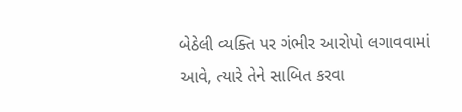બેઠેલી વ્યક્તિ પર ગંભીર આરોપો લગાવવામાં આવે, ત્યારે તેને સાબિત કરવા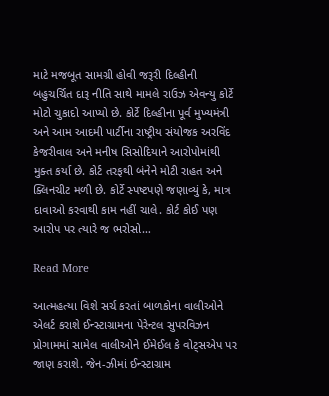માટે મજબૂત સામગ્રી હોવી જરૂરી દિલ્હીની બહુચર્ચિત દારૂ નીતિ સાથે મામલે રાઉઝ એવન્યુ કોર્ટે મોટો ચુકાદો આપ્યો છે. કોર્ટે દિલ્હીના પૂર્વ મુખ્યમંત્રી અને આમ આદમી પાર્ટીના રાષ્ટ્રીય સંયોજક અરવિંદ કેજરીવાલ અને મનીષ સિસોદિયાને આરોપોમાંથી મુક્ત કર્યા છે. કોર્ટ તરફથી બંનેને મોટી રાહત અને ક્લિનચીટ મળી છે. કોર્ટે સ્પષ્ટપણે જણાવ્યું કે, માત્ર દાવાઓ કરવાથી કામ નહીં ચાલે. કોર્ટ કોઈ પણ આરોપ પર ત્યારે જ ભરોસો…

Read More

આત્મહત્યા વિશે સર્ચ કરતાં બાળકોના વાલીઓને એલર્ટ કરાશે ઈન્સ્ટાગ્રામના પેરેન્ટલ સુપરવિઝન પ્રોગામમાં સામેલ વાલીઓને ઈમેઈલ કે વોટ્સએપ પર જાણ કરાશે. જેન-ઝીમાં ઈન્સ્ટાગ્રામ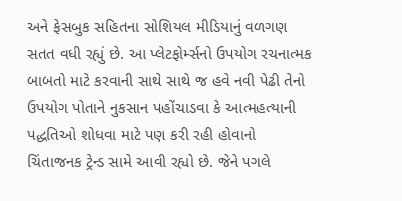અને ફેસબુક સહિતના સોશિયલ મીડિયાનું વળગણ સતત વધી રહ્યું છે. આ પ્લેટફોર્મ્સનો ઉપયોગ રચનાત્મક બાબતો માટે કરવાની સાથે સાથે જ હવે નવી પેઢી તેનો ઉપયોગ પોતાને નુકસાન પહોંચાડવા કે આત્મહત્યાની પદ્ધતિઓ શોધવા માટે પણ કરી રહી હોવાનો ચિંતાજનક ટ્રેન્ડ સામે આવી રહ્યો છે. જેને પગલે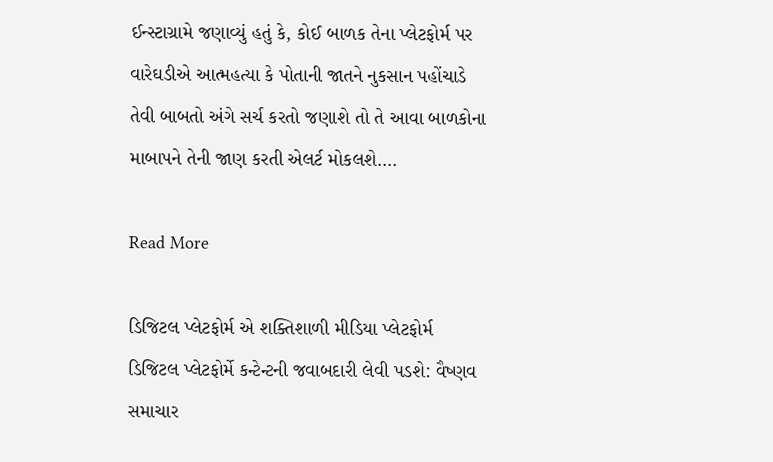ઈન્સ્ટાગ્રામે જણાવ્યું હતું કે, કોઈ બાળક તેના પ્લેટફોર્મ પર વારેઘડીએ આત્મહત્યા કે પોતાની જાતને નુકસાન પહોંચાડે તેવી બાબતો અંગે સર્ચ કરતો જણાશે તો તે આવા બાળકોના માબાપને તેની જાણ કરતી એલર્ટ મોકલશે.…

Read More

ડિજિટલ પ્લેટફોર્મ એ શક્તિશાળી મીડિયા પ્લેટફોર્મ ડિજિટલ પ્લેટફોર્મે કન્ટેન્ટની જવાબદારી લેવી પડશે: વૈષ્ણવ સમાચાર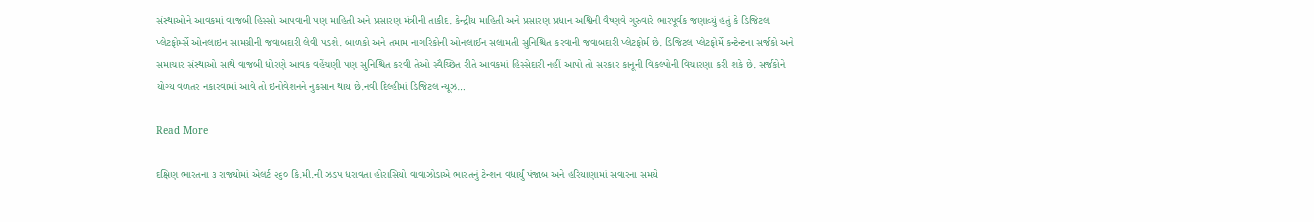સંસ્થાઓને આવકમાં વાજબી હિસ્સો આપવાની પણ માહિતી અને પ્રસારણ મંત્રીની તાકીદ. કેન્દ્રીય માહિતી અને પ્રસારણ પ્રધાન અશ્વિની વૈષ્ણવે ગુરુવારે ભારપૂર્વક જણાવ્યું હતું કે ડિજિટલ પ્લેટફોર્મ્સે ઓનલાઇન સામગ્રીની જવાબદારી લેવી પડશે. બાળકો અને તમામ નાગરિકોની ઓનલાઈન સલામતી સુનિશ્ચિત કરવાની જવાબદારી પ્લેટફોર્મ છે. ડિજિટલ પ્લેટફોર્મે કન્ટેન્ટના સર્જકો અને સમાચાર સંસ્થાઓ સાથે વાજબી ધોરણે આવક વહેંચણી પણ સુનિશ્ચિત કરવી તેઓ સ્વૈચ્છિત રીતે આવકમાં હિસ્સેદારી નહીં આપો તો સરકાર કાનૂની વિકલ્પોની વિચારણા કરી શકે છે. સર્જકોને યોગ્ય વળતર નકારવામાં આવે તો ઇનોવેશનને નુકસાન થાય છે.નવી દિલ્હીમાં ડિજિટલ ન્યૂઝ…

Read More

દક્ષિણ ભારતના ૩ રાજ્યોમાં એલર્ટ ૨૬૦ કિ.મી.ની ઝડપ ધરાવતા હોરાસિયો વાવાઝોડાએ ભારતનું ટેન્શન વધાર્યું પંજાબ અને હરિયાણામાં સવારના સમયે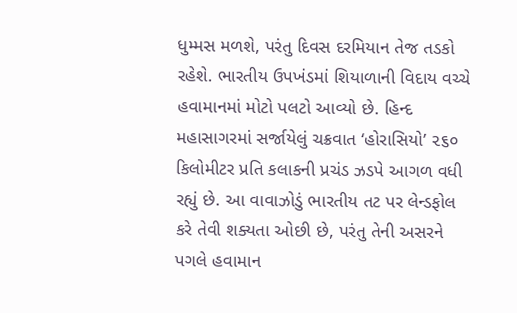ધુમ્મસ મળશે, પરંતુ દિવસ દરમિયાન તેજ તડકો રહેશે. ભારતીય ઉપખંડમાં શિયાળાની વિદાય વચ્ચે હવામાનમાં મોટો પલટો આવ્યો છે. હિન્દ મહાસાગરમાં સર્જાયેલું ચક્રવાત ‘હોરાસિયો’ ૨૬૦ કિલોમીટર પ્રતિ કલાકની પ્રચંડ ઝડપે આગળ વધી રહ્યું છે. આ વાવાઝોડું ભારતીય તટ પર લેન્ડફોલ કરે તેવી શક્યતા ઓછી છે, પરંતુ તેની અસરને પગલે હવામાન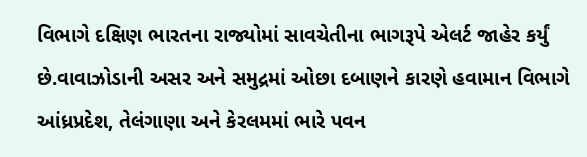વિભાગે દક્ષિણ ભારતના રાજ્યોમાં સાવચેતીના ભાગરૂપે એલર્ટ જાહેર કર્યું છે.વાવાઝોડાની અસર અને સમુદ્રમાં ઓછા દબાણને કારણે હવામાન વિભાગે આંધ્રપ્રદેશ, તેલંગાણા અને કેરલમમાં ભારે પવન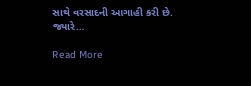સાથે વરસાદની આગાહી કરી છે. જ્યારે…

Read More